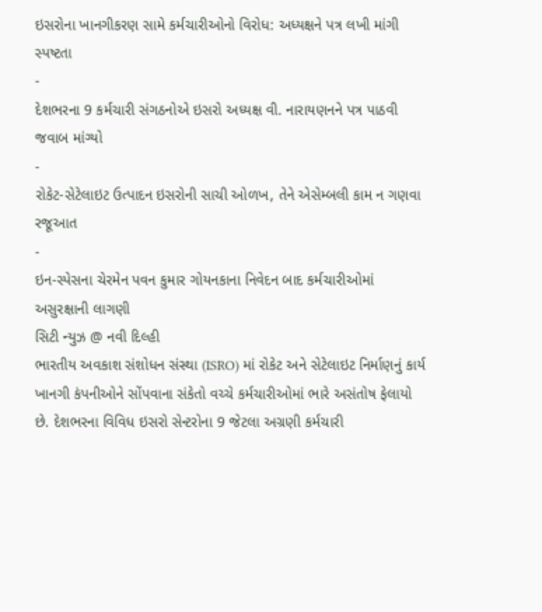ઇસરોના ખાનગીકરણ સામે કર્મચારીઓનો વિરોધ: અધ્યક્ષને પત્ર લખી માંગી સ્પષ્ટતા
-
દેશભરના 9 કર્મચારી સંગઠનોએ ઇસરો અધ્યક્ષ વી. નારાયણનને પત્ર પાઠવી જવાબ માંગ્યો
-
રોકેટ-સેટેલાઇટ ઉત્પાદન ઇસરોની સાચી ઓળખ, તેને એસેમ્બલી કામ ન ગણવા રજૂઆત
-
ઇન-સ્પેસના ચેરમેન પવન કુમાર ગોયનકાના નિવેદન બાદ કર્મચારીઓમાં અસુરક્ષાની લાગણી
સિટી ન્યુઝ @ નવી દિલ્હી
ભારતીય અવકાશ સંશોધન સંસ્થા (ISRO) માં રોકેટ અને સેટેલાઇટ નિર્માણનું કાર્ય ખાનગી કંપનીઓને સોંપવાના સંકેતો વચ્ચે કર્મચારીઓમાં ભારે અસંતોષ ફેલાયો છે. દેશભરના વિવિધ ઇસરો સેન્ટરોના 9 જેટલા અગ્રણી કર્મચારી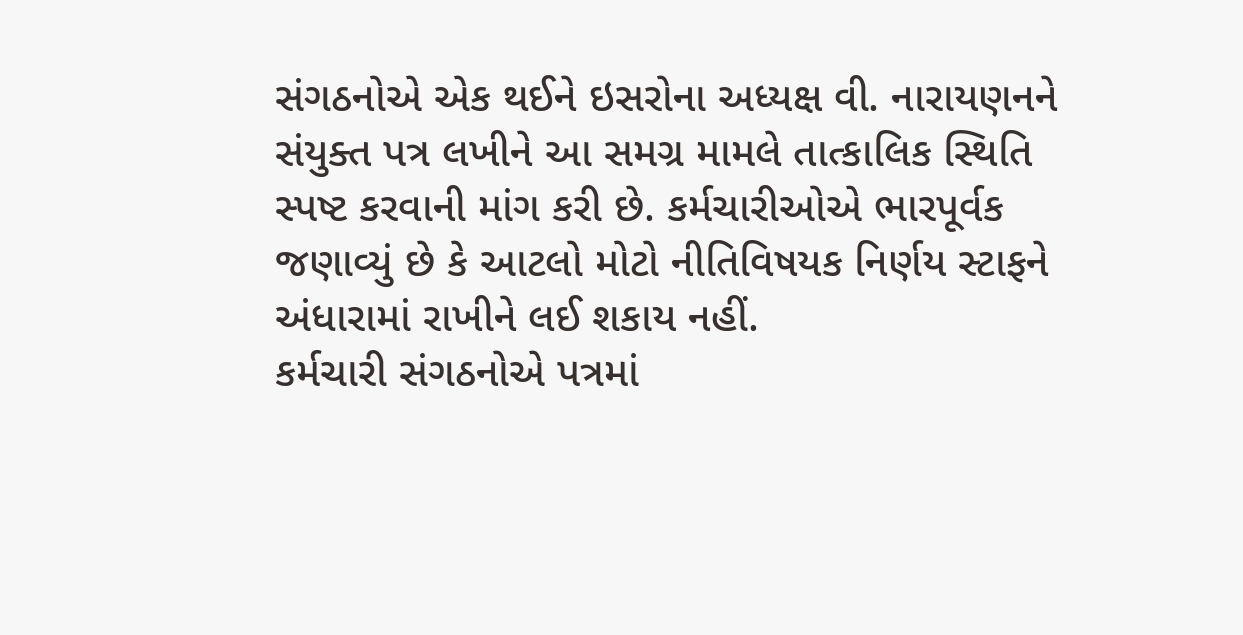સંગઠનોએ એક થઈને ઇસરોના અધ્યક્ષ વી. નારાયણનને સંયુક્ત પત્ર લખીને આ સમગ્ર મામલે તાત્કાલિક સ્થિતિ સ્પષ્ટ કરવાની માંગ કરી છે. કર્મચારીઓએ ભારપૂર્વક જણાવ્યું છે કે આટલો મોટો નીતિવિષયક નિર્ણય સ્ટાફને અંધારામાં રાખીને લઈ શકાય નહીં.
કર્મચારી સંગઠનોએ પત્રમાં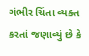ગંભીર ચિંતા વ્યક્ત કરતાં જણાવ્યું છે કે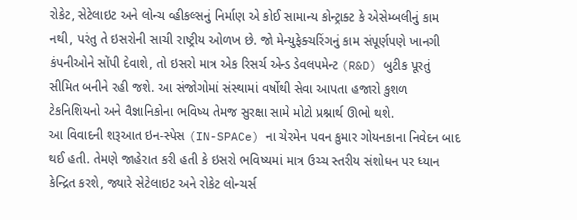રોકેટ, સેટેલાઇટ અને લોન્ચ વ્હીકલ્સનું નિર્માણ એ કોઈ સામાન્ય કોન્ટ્રાક્ટ કે એસેમ્બલીનું કામ નથી, પરંતુ તે ઇસરોની સાચી રાષ્ટ્રીય ઓળખ છે. જો મેન્યુફેક્ચરિંગનું કામ સંપૂર્ણપણે ખાનગી કંપનીઓને સોંપી દેવાશે, તો ઇસરો માત્ર એક રિસર્ચ એન્ડ ડેવલપમેન્ટ (R&D) બુટીક પૂરતું સીમિત બનીને રહી જશે. આ સંજોગોમાં સંસ્થામાં વર્ષોથી સેવા આપતા હજારો કુશળ ટેકનિશિયનો અને વૈજ્ઞાનિકોના ભવિષ્ય તેમજ સુરક્ષા સામે મોટો પ્રશ્નાર્થ ઊભો થશે.
આ વિવાદની શરૂઆત ઇન-સ્પેસ (IN-SPACe) ના ચેરમેન પવન કુમાર ગોયનકાના નિવેદન બાદ થઈ હતી. તેમણે જાહેરાત કરી હતી કે ઇસરો ભવિષ્યમાં માત્ર ઉચ્ચ સ્તરીય સંશોધન પર ધ્યાન કેન્દ્રિત કરશે, જ્યારે સેટેલાઇટ અને રોકેટ લોન્ચર્સ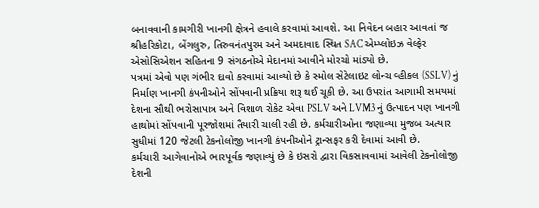બનાવવાની કામગીરી ખાનગી ક્ષેત્રને હવાલે કરવામાં આવશે. આ નિવેદન બહાર આવતાં જ શ્રીહરિકોટા, બેંગલુરુ, તિરુવનંતપુરમ અને અમદાવાદ સ્થિત SAC એમ્પ્લોઇઝ વેલ્ફેર એસોસિએશન સહિતના 9 સંગઠનોએ મેદાનમાં આવીને મોરચો માંડ્યો છે.
પત્રમાં એવો પણ ગંભીર દાવો કરવામાં આવ્યો છે કે સ્મોલ સેટેલાઇટ લોન્ચ વ્હીકલ (SSLV) નું નિર્માણ ખાનગી કંપનીઓને સોંપવાની પ્રક્રિયા શરૂ થઈ ચૂકી છે. આ ઉપરાંત આગામી સમયમાં દેશના સૌથી ભરોસાપાત્ર અને વિશાળ રોકેટ એવા PSLV અને LVM3 નું ઉત્પાદન પણ ખાનગી હાથોમાં સોંપવાની પૂરજોશમાં તૈયારી ચાલી રહી છે. કર્મચારીઓના જણાવ્યા મુજબ અત્યાર સુધીમાં 120 જેટલી ટેકનોલોજી ખાનગી કંપનીઓને ટ્રાન્સફર કરી દેવામાં આવી છે.
કર્મચારી આગેવાનોએ ભારપૂર્વક જણાવ્યું છે કે ઇસરો દ્વારા વિકસાવવામાં આવેલી ટેકનોલોજી દેશની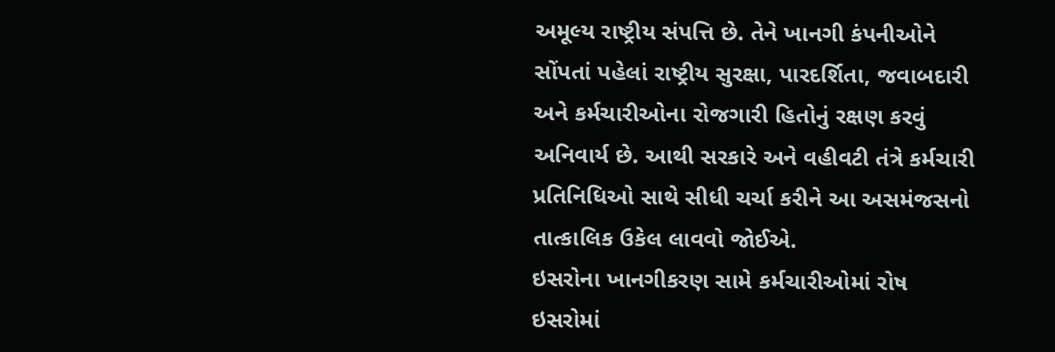અમૂલ્ય રાષ્ટ્રીય સંપત્તિ છે. તેને ખાનગી કંપનીઓને સોંપતાં પહેલાં રાષ્ટ્રીય સુરક્ષા, પારદર્શિતા, જવાબદારી અને કર્મચારીઓના રોજગારી હિતોનું રક્ષણ કરવું અનિવાર્ય છે. આથી સરકારે અને વહીવટી તંત્રે કર્મચારી પ્રતિનિધિઓ સાથે સીધી ચર્ચા કરીને આ અસમંજસનો તાત્કાલિક ઉકેલ લાવવો જોઈએ.
ઇસરોના ખાનગીકરણ સામે કર્મચારીઓમાં રોષ
ઇસરોમાં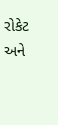રોકેટ અને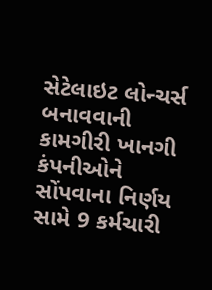સેટેલાઇટ લોન્ચર્સ બનાવવાની કામગીરી ખાનગી કંપનીઓને સોંપવાના નિર્ણય સામે 9 કર્મચારી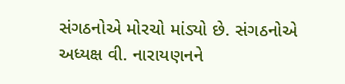સંગઠનોએ મોરચો માંડ્યો છે. સંગઠનોએ અધ્યક્ષ વી. નારાયણનને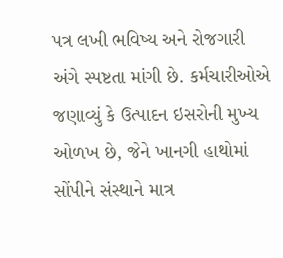પત્ર લખી ભવિષ્ય અને રોજગારી અંગે સ્પષ્ટતા માંગી છે. કર્મચારીઓએ જણાવ્યું કે ઉત્પાદન ઇસરોની મુખ્ય ઓળખ છે, જેને ખાનગી હાથોમાં સોંપીને સંસ્થાને માત્ર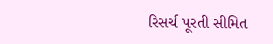રિસર્ચ પૂરતી સીમિત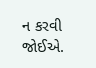ન કરવી જોઈએ.